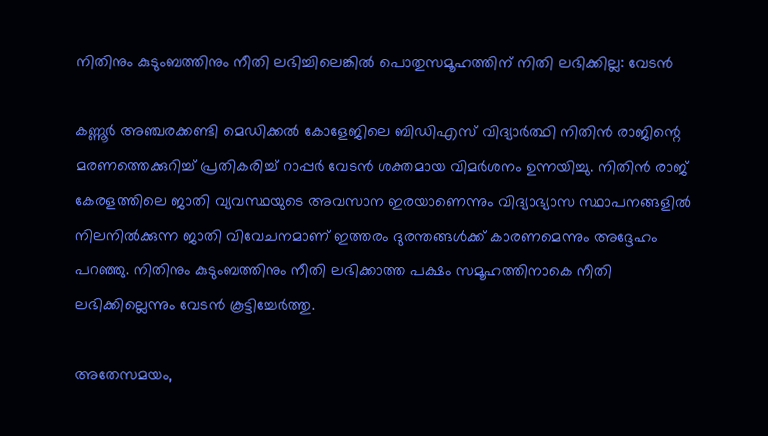നിതിനും കുടുംബത്തിനും നീതി ലഭിച്ചിലെങ്കിൽ പൊതുസമൂഹത്തിന് നിതി ലഭിക്കില്ല: വേടൻ

കണ്ണൂർ അഞ്ചരക്കണ്ടി മെഡിക്കൽ കോളേജിലെ ബിഡിഎസ് വിദ്യാർത്ഥി നിതിൻ രാജിന്റെ മരണത്തെക്കുറിച്ച് പ്രതികരിച്ച് റാപ്പർ വേടൻ ശക്തമായ വിമർശനം ഉന്നയിച്ചു. നിതിൻ രാജ് കേരളത്തിലെ ജാതി വ്യവസ്ഥയുടെ അവസാന ഇരയാണെന്നും വിദ്യാഭ്യാസ സ്ഥാപനങ്ങളിൽ നിലനിൽക്കുന്ന ജാതി വിവേചനമാണ് ഇത്തരം ദുരന്തങ്ങൾക്ക് കാരണമെന്നും അദ്ദേഹം പറഞ്ഞു. നിതിനും കുടുംബത്തിനും നീതി ലഭിക്കാത്ത പക്ഷം സമൂഹത്തിനാകെ നീതി ലഭിക്കില്ലെന്നും വേടൻ കൂട്ടിച്ചേർത്തു.

അതേസമയം,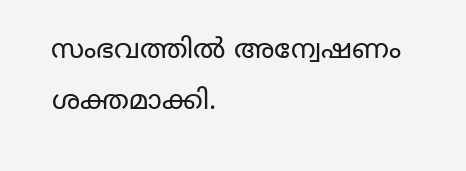സംഭവത്തിൽ അന്വേഷണം ശക്തമാക്കി.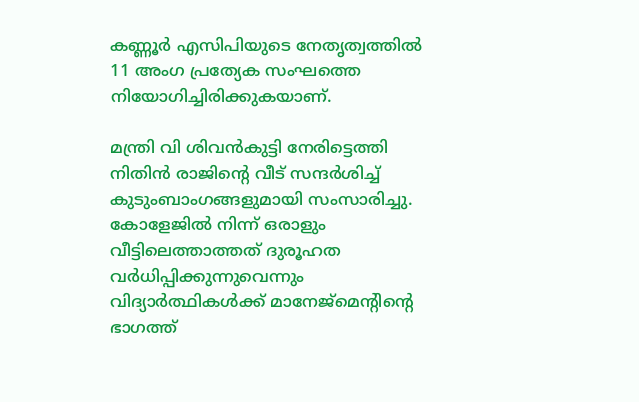കണ്ണൂർ എസിപിയുടെ നേതൃത്വത്തിൽ 11 അംഗ പ്രത്യേക സംഘത്തെ നിയോഗിച്ചിരിക്കുകയാണ്.

മന്ത്രി വി ശിവൻകുട്ടി നേരിട്ടെത്തി നിതിൻ രാജിന്റെ വീട് സന്ദർശിച്ച് കുടുംബാംഗങ്ങളുമായി സംസാരിച്ചു. കോളേജിൽ നിന്ന് ഒരാളും വീട്ടിലെത്താത്തത് ദുരൂഹത വർധിപ്പിക്കുന്നുവെന്നും വിദ്യാർത്ഥികൾക്ക് മാനേജ്മെന്റിന്റെ ഭാഗത്ത്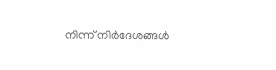നിന്ന് നിർദേശങ്ങൾ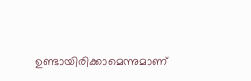ഉണ്ടായിരിക്കാമെന്നുമാണ്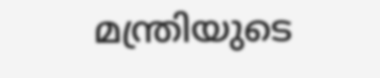മന്ത്രിയുടെ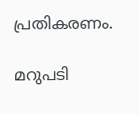പ്രതികരണം.

മറുപടി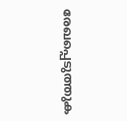രേഖപ്പെടുത്തുക